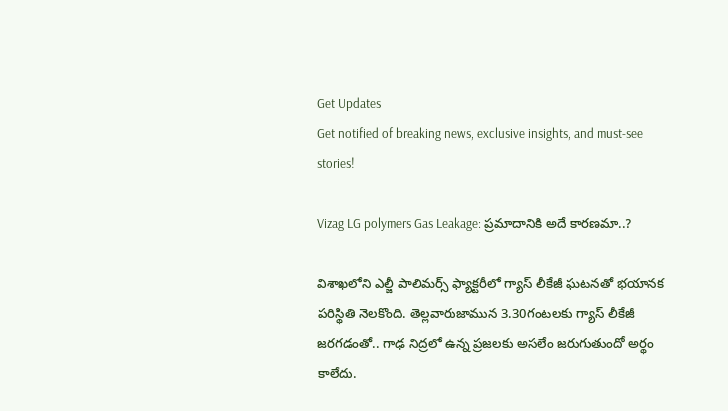Get Updates
Get notified of breaking news, exclusive insights, and must-see stories!

Vizag LG polymers Gas Leakage: ప్రమాదానికి అదే కారణమా..?

విశాఖలోని ఎల్జీ పాలిమర్స్ ఫ్యాక్టరీలో గ్యాస్ లీకేజీ ఘటనతో భయానక పరిస్థితి నెలకొంది. తెల్లవారుజామున 3.30గంటలకు గ్యాస్ లీకేజీ జరగడంతో.. గాఢ నిద్రలో ఉన్న ప్రజలకు అసలేం జరుగుతుందో అర్థం కాలేదు.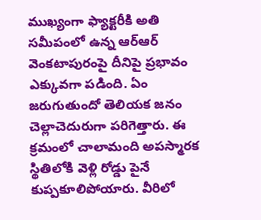ముఖ్యంగా ఫ్యాక్టరీకి అతి సమీపంలో ఉన్న ఆర్ఆర్ వెంకటాపురంపై దీనిపై ప్రభావం ఎక్కువగా పడింది. ఏం జరుగుతుందో తెలియక జనం చెల్లాచెదురుగా పరిగెత్తారు. ఈ క్రమంలో చాలామంది అపస్మారక స్థితిలోకి వెళ్లి రోడ్డు పైనే కుప్పకూలిపోయారు. వీరిలో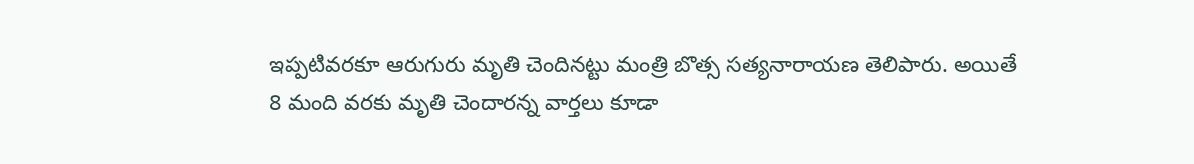ఇప్పటివరకూ ఆరుగురు మృతి చెందినట్టు మంత్రి బొత్స సత్యనారాయణ తెలిపారు. అయితే 8 మంది వరకు మృతి చెందారన్న వార్తలు కూడా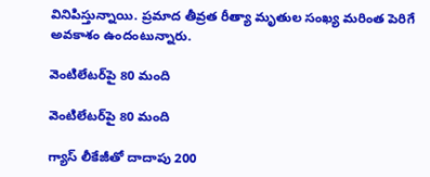వినిపిస్తున్నాయి. ప్రమాద తీవ్రత రీత్యా మృతుల సంఖ్య మరింత పెరిగే అవకాశం ఉందంటున్నారు.

వెంటిలేటర్‌పై 80 మంది

వెంటిలేటర్‌పై 80 మంది

గ్యాస్ లీకేజీతో దాదాపు 200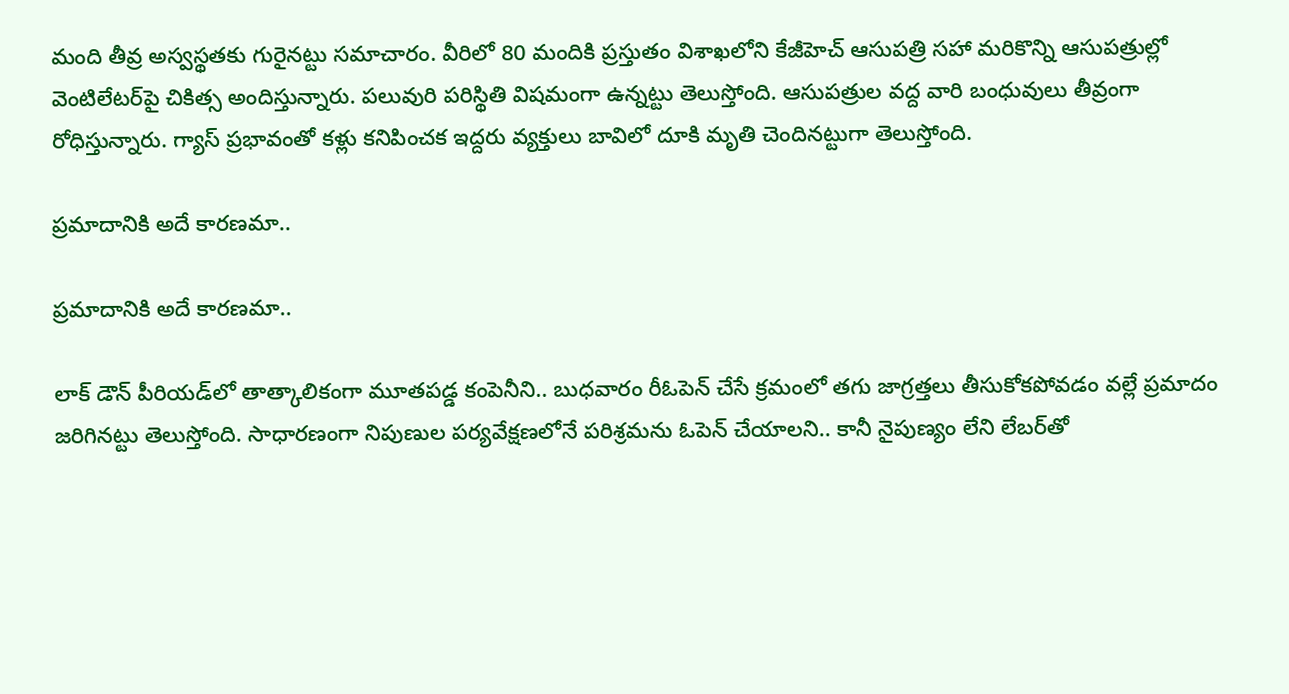మంది తీవ్ర అస్వస్థతకు గురైనట్టు సమాచారం. వీరిలో 80 మందికి ప్రస్తుతం విశాఖలోని కేజీహెచ్ ఆసుపత్రి సహా మరికొన్ని ఆసుపత్రుల్లో వెంటిలేటర్‌పై చికిత్స అందిస్తున్నారు. పలువురి పరిస్థితి విషమంగా ఉన్నట్టు తెలుస్తోంది. ఆసుపత్రుల వద్ద వారి బంధువులు తీవ్రంగా రోధిస్తున్నారు. గ్యాస్ ప్రభావంతో కళ్లు కనిపించక ఇద్దరు వ్యక్తులు బావిలో దూకి మృతి చెందినట్టుగా తెలుస్తోంది.

ప్రమాదానికి అదే కారణమా..

ప్రమాదానికి అదే కారణమా..

లాక్ డౌన్ పీరియడ్‌లో తాత్కాలికంగా మూతపడ్డ కంపెనీని.. బుధవారం రీఓపెన్ చేసే క్రమంలో తగు జాగ్రత్తలు తీసుకోకపోవడం వల్లే ప్రమాదం జరిగినట్టు తెలుస్తోంది. సాధారణంగా నిపుణుల పర్యవేక్షణలోనే పరిశ్రమను ఓపెన్ చేయాలని.. కానీ నైపుణ్యం లేని లేబర్‌తో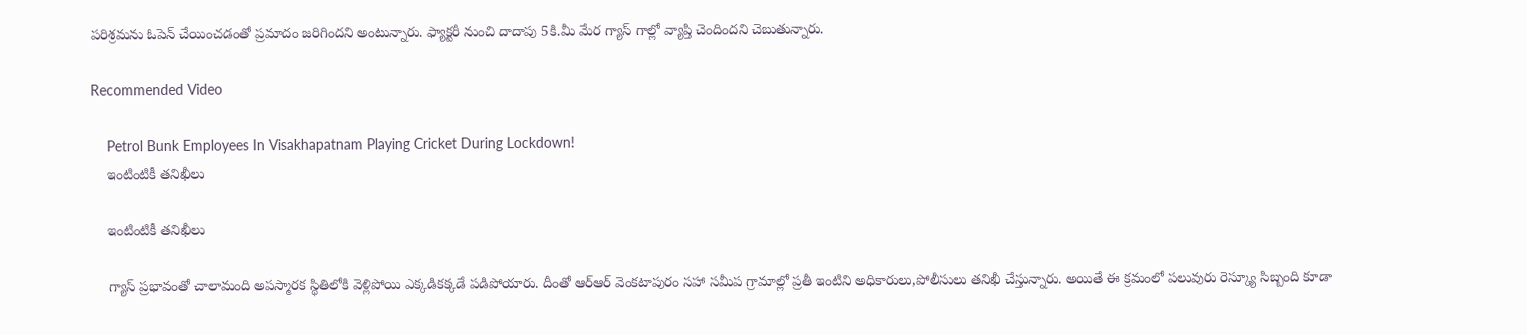పరిశ్రమను ఓపెన్ చేయించడంతో ప్రమాదం జరిగిందని అంటున్నారు. ఫ్యాక్టరీ నుంచి దాదాపు 5కి.మీ మేర గ్యాస్ గాల్లో వ్యాప్తి చెందిందని చెబుతున్నారు.

Recommended Video

    Petrol Bunk Employees In Visakhapatnam Playing Cricket During Lockdown!
    ఇంటింటికీ తనిఖీలు

    ఇంటింటికీ తనిఖీలు

    గ్యాస్ ప్రభావంతో చాలామంది అపస్మారక స్థితిలోకి వెళ్లిపోయి ఎక్కడికక్కడే పడిపోయారు. దీంతో ఆర్ఆర్ వెంకటాపురం సహా సమీప గ్రామాల్లో ప్రతీ ఇంటిని అధికారులు,పోలీసులు తనిఖీ చేస్తున్నారు. అయితే ఈ క్రమంలో పలువురు రెస్క్యూ సిబ్బంది కూడా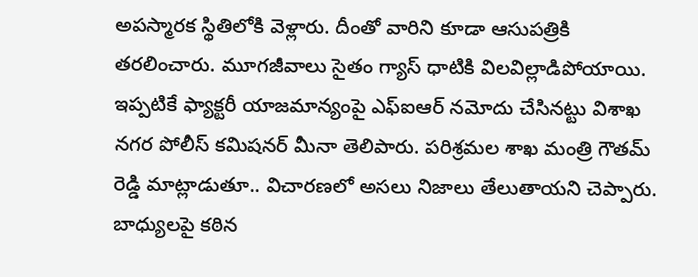అపస్మారక స్థితిలోకి వెళ్లారు. దీంతో వారిని కూడా ఆసుపత్రికి తరలించారు. మూగజీవాలు సైతం గ్యాస్ ధాటికి విలవిల్లాడిపోయాయి. ఇప్పటికే ఫ్యాక్టరీ యాజమాన్యంపై ఎఫ్ఐఆర్ నమోదు చేసినట్టు విశాఖ నగర పోలీస్ కమిషనర్ మీనా తెలిపారు. పరిశ్రమల శాఖ మంత్రి గౌతమ్ రెడ్డి మాట్లాడుతూ.. విచారణలో అసలు నిజాలు తేలుతాయని చెప్పారు. బాధ్యులపై కఠిన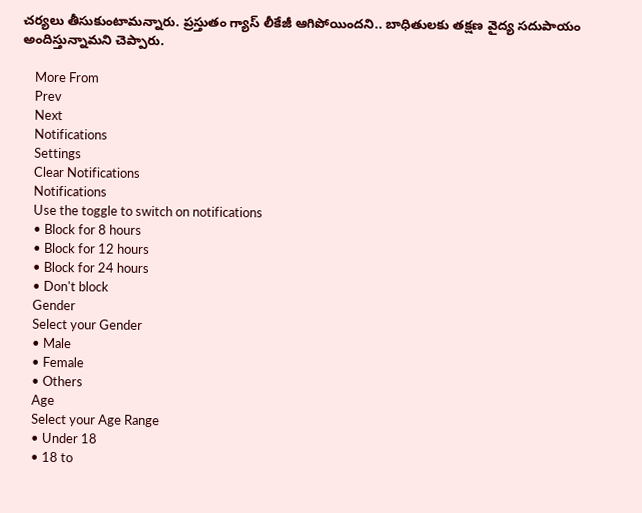చర్యలు తీసుకుంటామన్నారు. ప్రస్తుతం గ్యాస్ లీకేజీ ఆగిపోయిందని.. బాధితులకు తక్షణ వైద్య సదుపాయం అందిస్తున్నామని చెప్పారు.

    More From
    Prev
    Next
    Notifications
    Settings
    Clear Notifications
    Notifications
    Use the toggle to switch on notifications
    • Block for 8 hours
    • Block for 12 hours
    • Block for 24 hours
    • Don't block
    Gender
    Select your Gender
    • Male
    • Female
    • Others
    Age
    Select your Age Range
    • Under 18
    • 18 to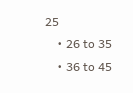25
    • 26 to 35
    • 36 to 45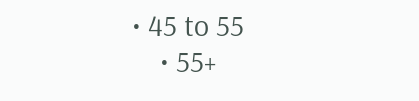• 45 to 55
    • 55+